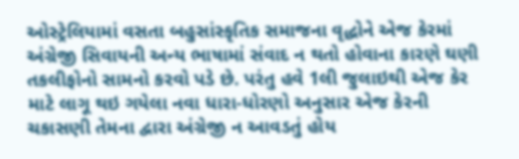ઓસ્ટ્રેલિયામાં વસતા બહુસાંસ્કૃતિક સમાજના વૃદ્ધોને એજ કેરમાં અંગ્રેજી સિવાયની અન્ય ભાષામાં સંવાદ ન થતો હોવાના કારણે ઘણી તકલીફોનો સામનો કરવો પડે છે. પરંતુ હવે 1લી જુલાઇથી એજ કેર માટે લાગૂ થઇ ગયેલા નવા ધારા-ધોરણો અનુસાર એજ કેરની ચકાસણી તેમના દ્વારા અંગ્રેજી ન આવડતું હોય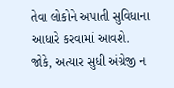તેવા લોકોને અપાતી સુવિધાના આધારે કરવામાં આવશે.
જોકે, અત્યાર સુધી અંગ્રેજી ન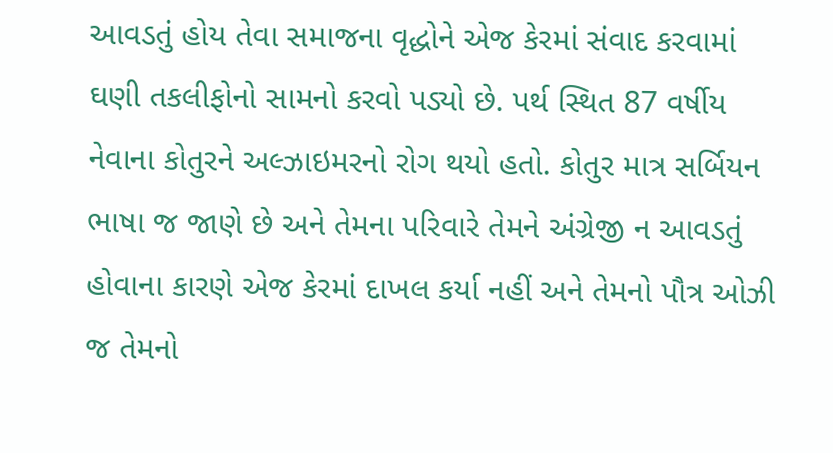આવડતું હોય તેવા સમાજના વૃદ્ધોને એજ કેરમાં સંવાદ કરવામાં ઘણી તકલીફોનો સામનો કરવો પડ્યો છે. પર્થ સ્થિત 87 વર્ષીય નેવાના કોતુરને અલ્ઝાઇમરનો રોગ થયો હતો. કોતુર માત્ર સર્બિયન ભાષા જ જાણે છે અને તેમના પરિવારે તેમને અંગ્રેજી ન આવડતું હોવાના કારણે એજ કેરમાં દાખલ કર્યા નહીં અને તેમનો પૌત્ર ઓઝી જ તેમનો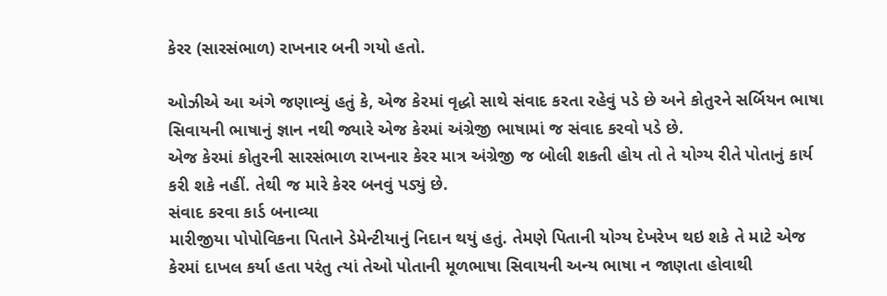કેરર (સારસંભાળ) રાખનાર બની ગયો હતો.

ઓઝીએ આ અંગે જણાવ્યું હતું કે, એજ કેરમાં વૃદ્ધો સાથે સંવાદ કરતા રહેવું પડે છે અને કોતુરને સર્બિયન ભાષા સિવાયની ભાષાનું જ્ઞાન નથી જ્યારે એજ કેરમાં અંગ્રેજી ભાષામાં જ સંવાદ કરવો પડે છે.
એજ કેરમાં કોતુરની સારસંભાળ રાખનાર કેરર માત્ર અંગ્રેજી જ બોલી શકતી હોય તો તે યોગ્ય રીતે પોતાનું કાર્ય કરી શકે નહીં. તેથી જ મારે કેરર બનવું પડ્યું છે.
સંવાદ કરવા કાર્ડ બનાવ્યા
મારીજીયા પોપોવિકના પિતાને ડેમેન્ટીયાનું નિદાન થયું હતું. તેમણે પિતાની યોગ્ય દેખરેખ થઇ શકે તે માટે એજ કેરમાં દાખલ કર્યા હતા પરંતુ ત્યાં તેઓ પોતાની મૂળભાષા સિવાયની અન્ય ભાષા ન જાણતા હોવાથી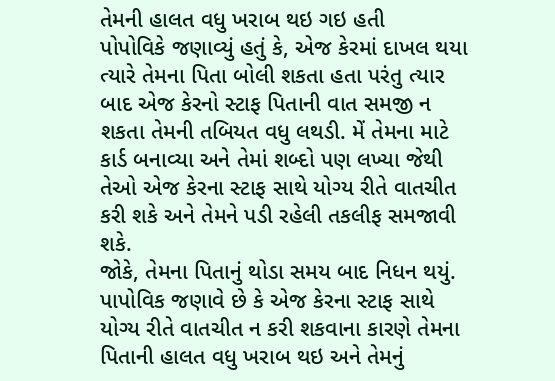તેમની હાલત વધુ ખરાબ થઇ ગઇ હતી
પોપોવિકે જણાવ્યું હતું કે, એજ કેરમાં દાખલ થયા ત્યારે તેમના પિતા બોલી શકતા હતા પરંતુ ત્યાર બાદ એજ કેરનો સ્ટાફ પિતાની વાત સમજી ન શકતા તેમની તબિયત વધુ લથડી. મેં તેમના માટે કાર્ડ બનાવ્યા અને તેમાં શબ્દો પણ લખ્યા જેથી તેઓ એજ કેરના સ્ટાફ સાથે યોગ્ય રીતે વાતચીત કરી શકે અને તેમને પડી રહેલી તકલીફ સમજાવી શકે.
જોકે, તેમના પિતાનું થોડા સમય બાદ નિધન થયું. પાપોવિક જણાવે છે કે એજ કેરના સ્ટાફ સાથે યોગ્ય રીતે વાતચીત ન કરી શકવાના કારણે તેમના પિતાની હાલત વધુ ખરાબ થઇ અને તેમનું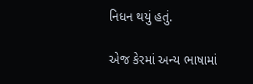નિધન થયું હતું.

એજ કેરમાં અન્ય ભાષામાં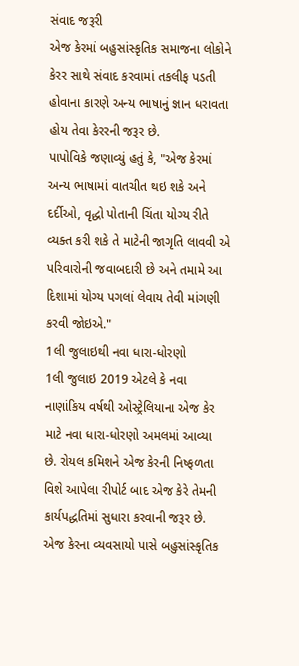સંવાદ જરૂરી
એજ કેરમાં બહુસાંસ્કૃતિક સમાજના લોકોને કેરર સાથે સંવાદ કરવામાં તકલીફ પડતી હોવાના કારણે અન્ય ભાષાનું જ્ઞાન ધરાવતા હોય તેવા કેરરની જરૂર છે.
પાપોવિકે જણાવ્યું હતું કે, "એજ કેરમાં અન્ય ભાષામાં વાતચીત થઇ શકે અને દર્દીઓ, વૃદ્ધો પોતાની ચિંતા યોગ્ય રીતે વ્યક્ત કરી શકે તે માટેની જાગૃતિ લાવવી એ પરિવારોની જવાબદારી છે અને તમામે આ દિશામાં યોગ્ય પગલાં લેવાય તેવી માંગણી કરવી જોઇએ."
1લી જુલાઇથી નવા ધારા-ધોરણો
1લી જુલાઇ 2019 એટલે કે નવા નાણાંકિય વર્ષથી ઓસ્ટ્રેલિયાના એજ કેર માટે નવા ધારા-ધોરણો અમલમાં આવ્યા છે. રોયલ કમિશને એજ કેરની નિષ્ફળતા વિશે આપેલા રીપોર્ટ બાદ એજ કેરે તેમની કાર્યપદ્ધતિમાં સુધારા કરવાની જરૂર છે.
એજ કેરના વ્યવસાયો પાસે બહુસાંસ્કૃતિક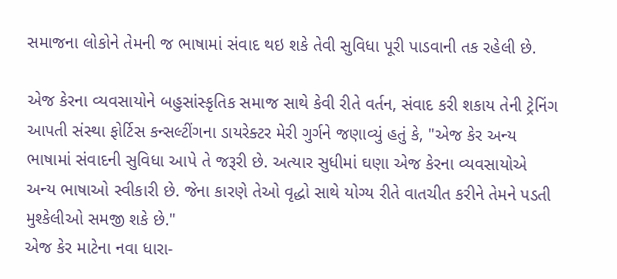સમાજના લોકોને તેમની જ ભાષામાં સંવાદ થઇ શકે તેવી સુવિધા પૂરી પાડવાની તક રહેલી છે.

એજ કેરના વ્યવસાયોને બહુસાંસ્કૃતિક સમાજ સાથે કેવી રીતે વર્તન, સંવાદ કરી શકાય તેની ટ્રેનિંગ આપતી સંસ્થા ફોર્ટિસ કન્સલ્ટીંગના ડાયરેક્ટર મેરી ગુર્ગને જણાવ્યું હતું કે, "એજ કેર અન્ય ભાષામાં સંવાદની સુવિધા આપે તે જરૂરી છે. અત્યાર સુધીમાં ઘણા એજ કેરના વ્યવસાયોએ અન્ય ભાષાઓ સ્વીકારી છે. જેના કારણે તેઓ વૃદ્ધો સાથે યોગ્ય રીતે વાતચીત કરીને તેમને પડતી મુશ્કેલીઓ સમજી શકે છે."
એજ કેર માટેના નવા ધારા-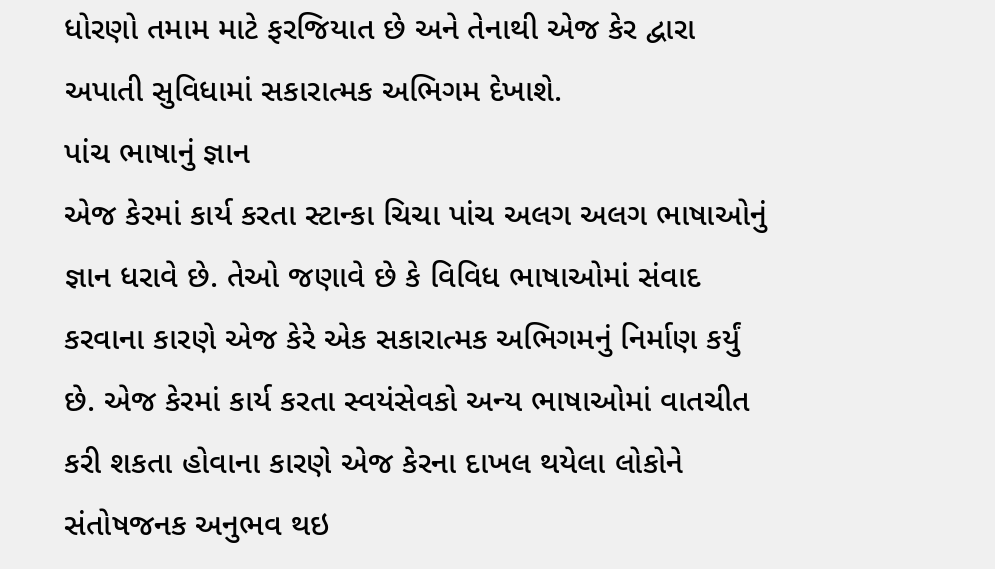ધોરણો તમામ માટે ફરજિયાત છે અને તેનાથી એજ કેર દ્વારા અપાતી સુવિધામાં સકારાત્મક અભિગમ દેખાશે.
પાંચ ભાષાનું જ્ઞાન
એજ કેરમાં કાર્ય કરતા સ્ટાન્કા ચિચા પાંચ અલગ અલગ ભાષાઓનું જ્ઞાન ધરાવે છે. તેઓ જણાવે છે કે વિવિધ ભાષાઓમાં સંવાદ કરવાના કારણે એજ કેરે એક સકારાત્મક અભિગમનું નિર્માણ કર્યું છે. એજ કેરમાં કાર્ય કરતા સ્વયંસેવકો અન્ય ભાષાઓમાં વાતચીત કરી શકતા હોવાના કારણે એજ કેરના દાખલ થયેલા લોકોને સંતોષજનક અનુભવ થઇ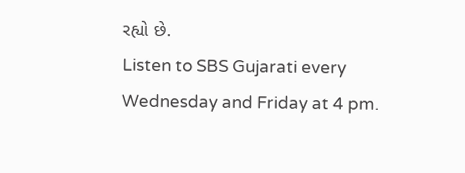રહ્યો છે.
Listen to SBS Gujarati every Wednesday and Friday at 4 pm.